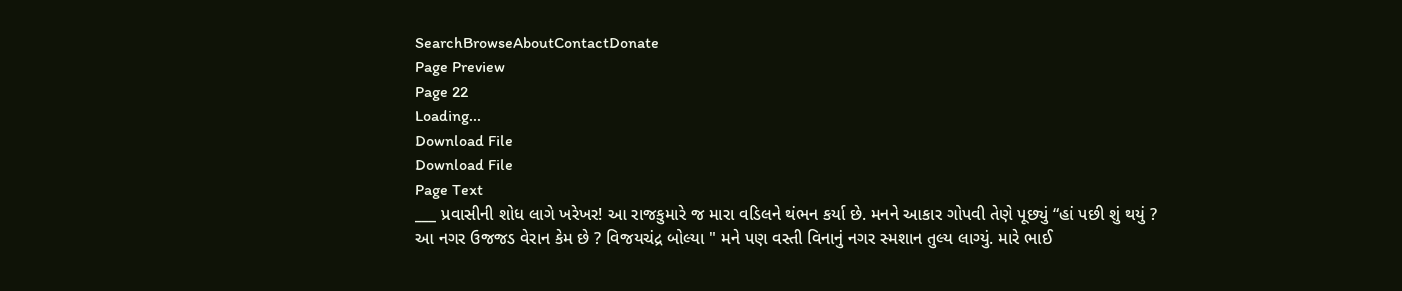SearchBrowseAboutContactDonate
Page Preview
Page 22
Loading...
Download File
Download File
Page Text
___ પ્રવાસીની શોધ લાગે ખરેખર! આ રાજકુમારે જ મારા વડિલને થંભન કર્યા છે. મનને આકાર ગોપવી તેણે પૂછ્યું “હાં પછી શું થયું ? આ નગર ઉજજડ વેરાન કેમ છે ? વિજયચંદ્ર બોલ્યા " મને પણ વસ્તી વિનાનું નગર સ્મશાન તુલ્ય લાગ્યું. મારે ભાઈ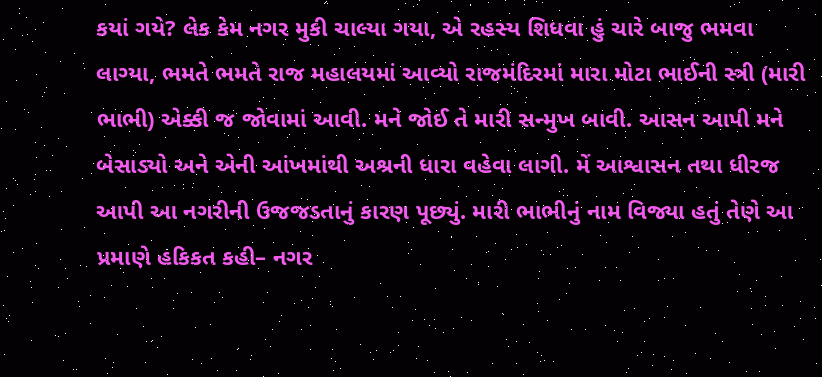કયાં ગયે? લેક કેમ નગર મુકી ચાલ્યા ગયા, એ રહસ્ય શિધવા હું ચારે બાજુ ભમવા લાગ્યા, ભમતે ભમતે રાજ મહાલયમાં આવ્યો રાજમંદિરમાં મારા મોટા ભાઈની સ્ત્રી (મારી ભાભી) એક્કી જ જોવામાં આવી. મને જોઈ તે મારી સન્મુખ બાવી. આસન આપી મને બેસાડ્યો અને એની આંખમાંથી અશ્રની ધારા વહેવા લાગી. મેં આશ્વાસન તથા ધીરજ આપી આ નગરીની ઉજજડતાનું કારણ પૂછ્યું. મારી ભાભીનું નામ વિજ્યા હતું તેણે આ પ્રમાણે હકિકત કહી– નગર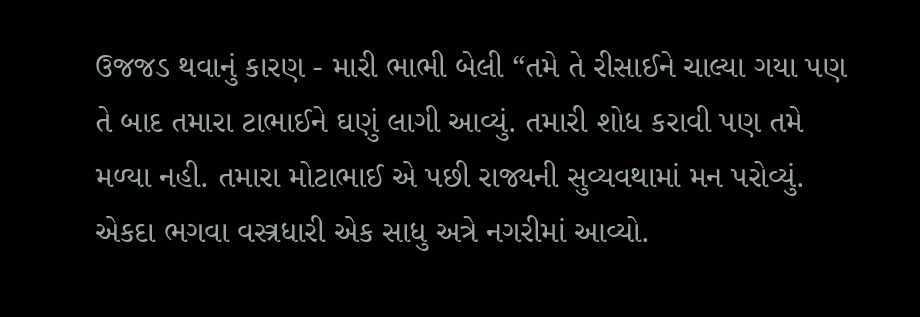ઉજજડ થવાનું કારણ - મારી ભાભી બેલી “તમે તે રીસાઈને ચાલ્યા ગયા પણ તે બાદ તમારા ટાભાઈને ઘણું લાગી આવ્યું. તમારી શોધ કરાવી પણ તમે મળ્યા નહી. તમારા મોટાભાઈ એ પછી રાજ્યની સુવ્યવથામાં મન પરોવ્યું. એકદા ભગવા વસ્ત્રધારી એક સાધુ અત્રે નગરીમાં આવ્યો.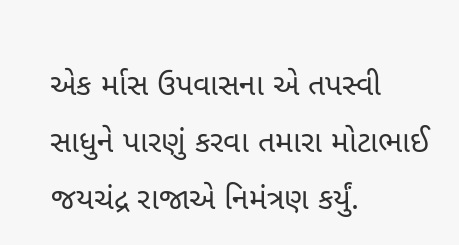એક ર્માસ ઉપવાસના એ તપસ્વી સાધુને પારણું કરવા તમારા મોટાભાઈ જયચંદ્ર રાજાએ નિમંત્રણ કર્યું.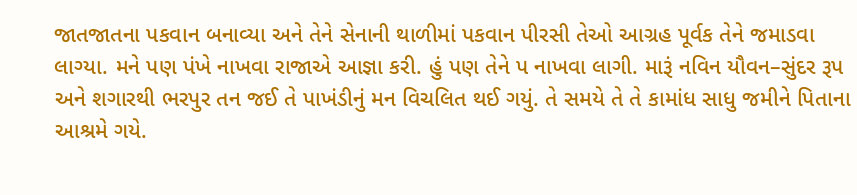જાતજાતના પકવાન બનાવ્યા અને તેને સેનાની થાળીમાં પકવાન પીરસી તેઓ આગ્રહ પૂર્વક તેને જમાડવા લાગ્યા. મને પણ પંખે નાખવા રાજાએ આજ્ઞા કરી. હું પણ તેને પ નાખવા લાગી. મારૂં નવિન યૌવન–સુંદર રૂપ અને શગારથી ભરપુર તન જઈ તે પાખંડીનું મન વિચલિત થઈ ગયું. તે સમયે તે તે કામાંધ સાધુ જમીને પિતાના આશ્રમે ગયે.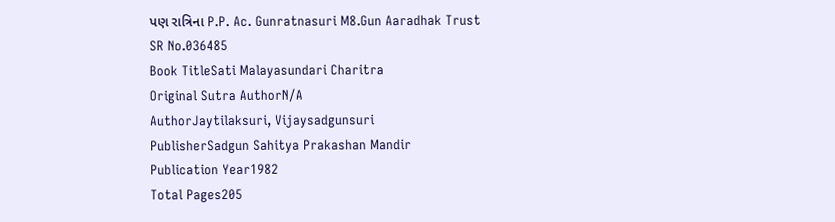પણ રાત્રિના P.P. Ac. Gunratnasuri M8.Gun Aaradhak Trust
SR No.036485
Book TitleSati Malayasundari Charitra
Original Sutra AuthorN/A
AuthorJaytilaksuri, Vijaysadgunsuri
PublisherSadgun Sahitya Prakashan Mandir
Publication Year1982
Total Pages205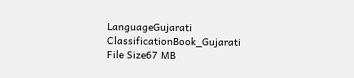LanguageGujarati
ClassificationBook_Gujarati
File Size67 MB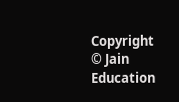Copyright © Jain Education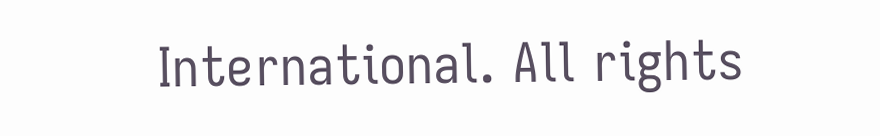International. All rights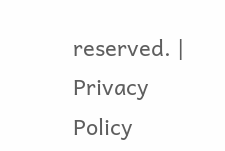reserved. | Privacy Policy